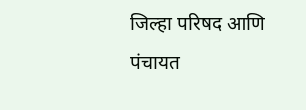जिल्हा परिषद आणि पंचायत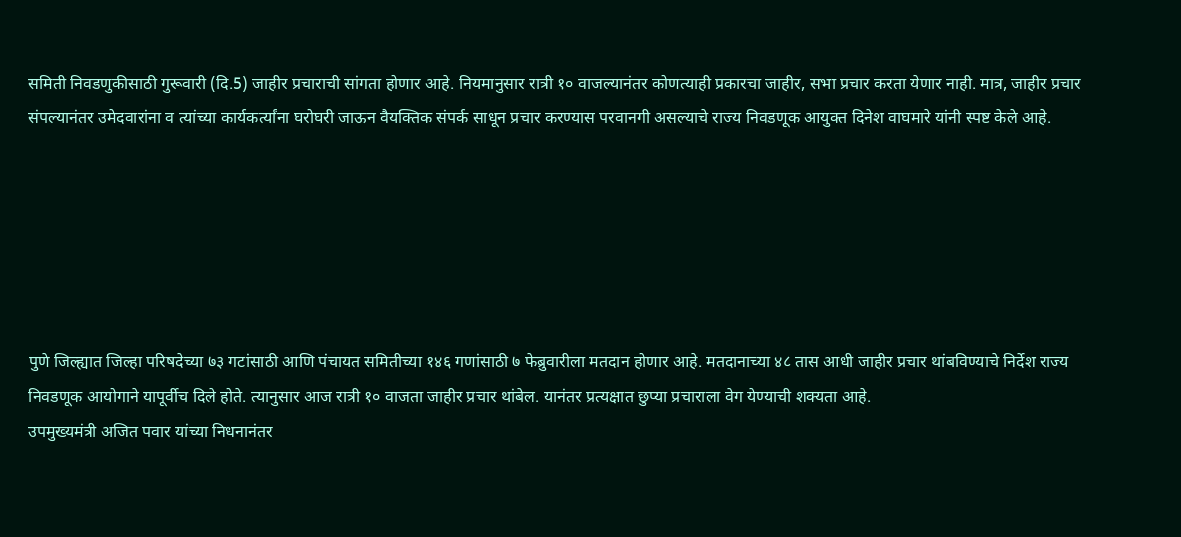समिती निवडणुकीसाठी गुरूवारी (दि.5) जाहीर प्रचाराची सांगता होणार आहे. नियमानुसार रात्री १० वाजल्यानंतर कोणत्याही प्रकारचा जाहीर, सभा प्रचार करता येणार नाही. मात्र, जाहीर प्रचार संपल्यानंतर उमेदवारांना व त्यांच्या कार्यकर्त्यांना घरोघरी जाऊन वैयक्तिक संपर्क साधून प्रचार करण्यास परवानगी असल्याचे राज्य निवडणूक आयुक्त दिनेश वाघमारे यांनी स्पष्ट केले आहे.






पुणे जिल्ह्यात जिल्हा परिषदेच्या ७३ गटांसाठी आणि पंचायत समितीच्या १४६ गणांसाठी ७ फेब्रुवारीला मतदान होणार आहे. मतदानाच्या ४८ तास आधी जाहीर प्रचार थांबविण्याचे निर्देश राज्य निवडणूक आयोगाने यापूर्वीच दिले होते. त्यानुसार आज रात्री १० वाजता जाहीर प्रचार थांबेल. यानंतर प्रत्यक्षात छुप्या प्रचाराला वेग येण्याची शक्यता आहे.
उपमुख्यमंत्री अजित पवार यांच्या निधनानंतर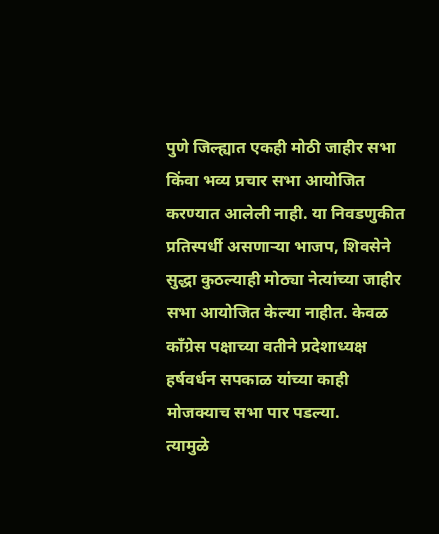पुणे जिल्ह्यात एकही मोठी जाहीर सभा किंवा भव्य प्रचार सभा आयोजित करण्यात आलेली नाही. या निवडणुकीत प्रतिस्पर्धी असणाऱ्या भाजप, शिवसेने सुद्धा कुठल्याही मोठ्या नेत्यांच्या जाहीर सभा आयोजित केल्या नाहीत. केवळ काँग्रेस पक्षाच्या वतीने प्रदेशाध्यक्ष हर्षवर्धन सपकाळ यांच्या काही मोजक्याच सभा पार पडल्या.
त्यामुळे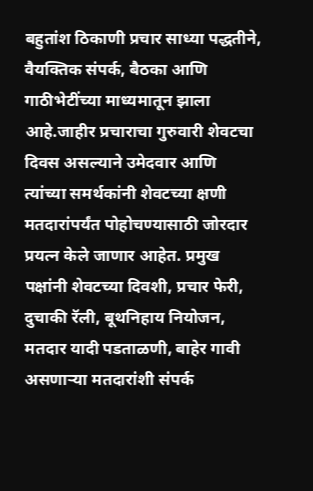बहुतांश ठिकाणी प्रचार साध्या पद्धतीने, वैयक्तिक संपर्क, बैठका आणि गाठीभेटींच्या माध्यमातून झाला आहे.जाहीर प्रचाराचा गुरुवारी शेवटचा दिवस असल्याने उमेदवार आणि त्यांच्या समर्थकांनी शेवटच्या क्षणी मतदारांपर्यंत पोहोचण्यासाठी जोरदार प्रयत्न केले जाणार आहेत. प्रमुख पक्षांनी शेवटच्या दिवशी, प्रचार फेरी, दुचाकी रॅली, बूथनिहाय नियोजन, मतदार यादी पडताळणी, बाहेर गावी असणाऱ्या मतदारांशी संपर्क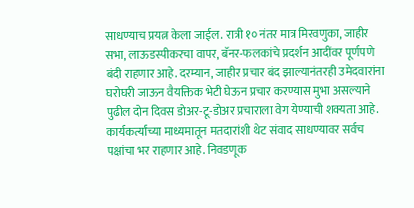साधण्याच प्रयत्न केला जाईल. रात्री १० नंतर मात्र मिरवणुका, जाहीर सभा, लाऊडस्पीकरचा वापर, बॅनर-फलकांचे प्रदर्शन आदींवर पूर्णपणे बंदी राहणार आहे. दरम्यान, जाहीर प्रचार बंद झाल्यानंतरही उमेदवारांना घरोघरी जाऊन वैयक्तिक भेटी घेऊन प्रचार करण्यास मुभा असल्याने पुढील दोन दिवस डोअर-टू-डोअर प्रचाराला वेग येण्याची शक्यता आहे.
कार्यकर्त्यांच्या माध्यमातून मतदारांशी थेट संवाद साधण्यावर सर्वच पक्षांचा भर राहणार आहे. निवडणूक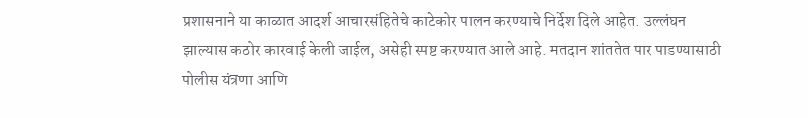प्रशासनाने या काळात आदर्श आचारसंहितेचे काटेकोर पालन करण्याचे निर्देश दिले आहेत. उल्लंघन झाल्यास कठोर कारवाई केली जाईल, असेही स्पष्ट करण्यात आले आहे. मतदान शांततेत पार पाडण्यासाठी पोलीस यंत्रणा आणि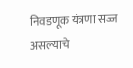निवडणूक यंत्रणा सज्ज असल्याचे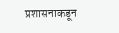प्रशासनाकडून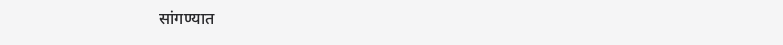सांगण्यात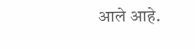आले आहे.